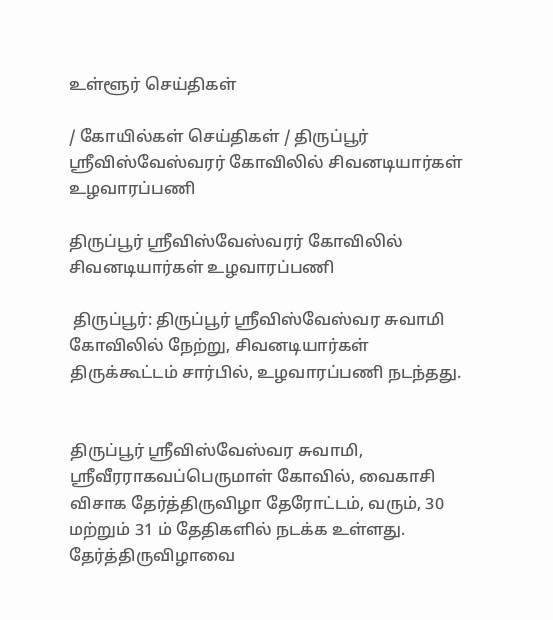உள்ளூர் செய்திகள்

/ கோயில்கள் செய்திகள் / திருப்பூர் ஸ்ரீவிஸ்வேஸ்வரர் கோவிலில் சிவனடியார்கள் உழவாரப்பணி

திருப்பூர் ஸ்ரீவிஸ்வேஸ்வரர் கோவிலில் சிவனடியார்கள் உழவாரப்பணி

 திருப்பூர்: திருப்பூர் ஸ்ரீவிஸ்வேஸ்வர சுவாமி கோவிலில் நேற்று, சிவனடியார்கள் திருக்கூட்டம் சார்பில், உழவாரப்பணி நடந்தது.


திருப்பூர் ஸ்ரீவிஸ்வேஸ்வர சுவாமி, ஸ்ரீவீரராகவப்பெருமாள் கோவில், வைகாசி விசாக தேர்த்திருவிழா தேரோட்டம், வரும், 30 மற்றும் 31 ம் தேதிகளில் நடக்க உள்ளது. தேர்த்திருவிழாவை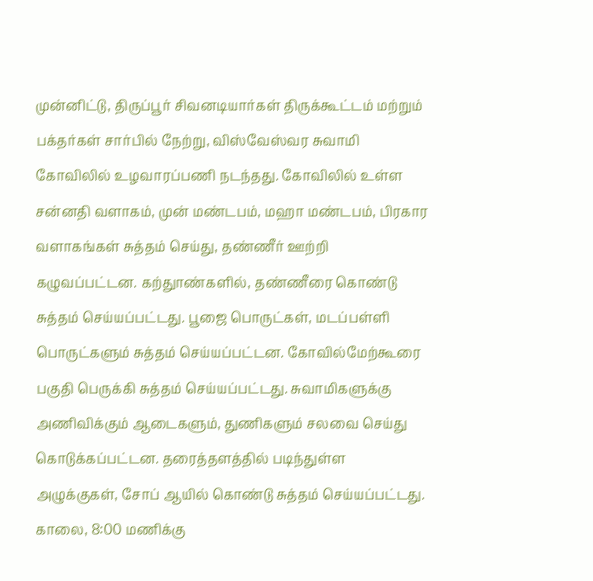முன்னிட்டு, திருப்பூர் சிவனடியார்கள் திருக்கூட்டம் மற்றும் பக்தர்கள் சார்பில் நேற்று, விஸ்வேஸ்வர சுவாமி கோவிலில் உழவாரப்பணி நடந்தது. கோவிலில் உள்ள சன்னதி வளாகம், முன் மண்டபம், மஹா மண்டபம், பிரகார வளாகங்கள் சுத்தம் செய்து, தண்ணீர் ஊற்றி கழுவப்பட்டன. கற்துாண்களில், தண்ணீரை கொண்டு சுத்தம் செய்யப்பட்டது. பூஜை பொருட்கள், மடப்பள்ளி பொருட்களும் சுத்தம் செய்யப்பட்டன. கோவில்மேற்கூரை பகுதி பெருக்கி சுத்தம் செய்யப்பட்டது. சுவாமிகளுக்கு அணிவிக்கும் ஆடைகளும், துணிகளும் சலவை செய்து கொடுக்கப்பட்டன. தரைத்தளத்தில் படிந்துள்ள அழுக்குகள், சோப் ஆயில் கொண்டு சுத்தம் செய்யப்பட்டது. காலை, 8:00 மணிக்கு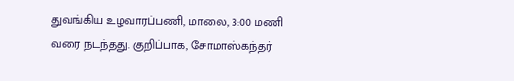துவங்கிய உழவாரப்பணி, மாலை, 3:00 மணி வரை நடந்தது. குறிப்பாக, சோமாஸ்கந்தர்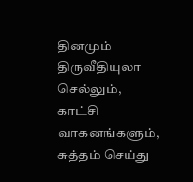தினமும் திருவீதியுலா செல்லும், காட்சி வாகனங்களும், சுத்தம் செய்து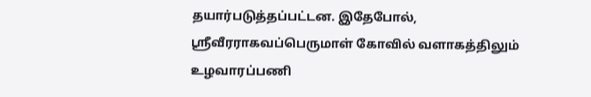தயார்படுத்தப்பட்டன. இதேபோல், ஸ்ரீவீரராகவப்பெருமாள் கோவில் வளாகத்திலும் உழவாரப்பணி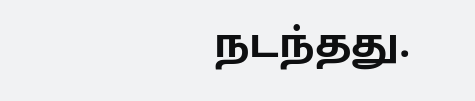நடந்தது.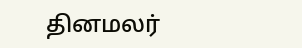தினமலர்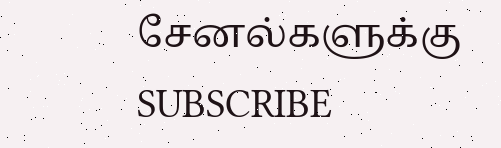சேனல்களுக்கு SUBSCRIBE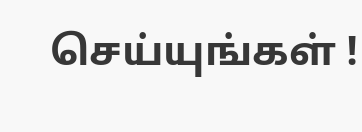செய்யுங்கள் !